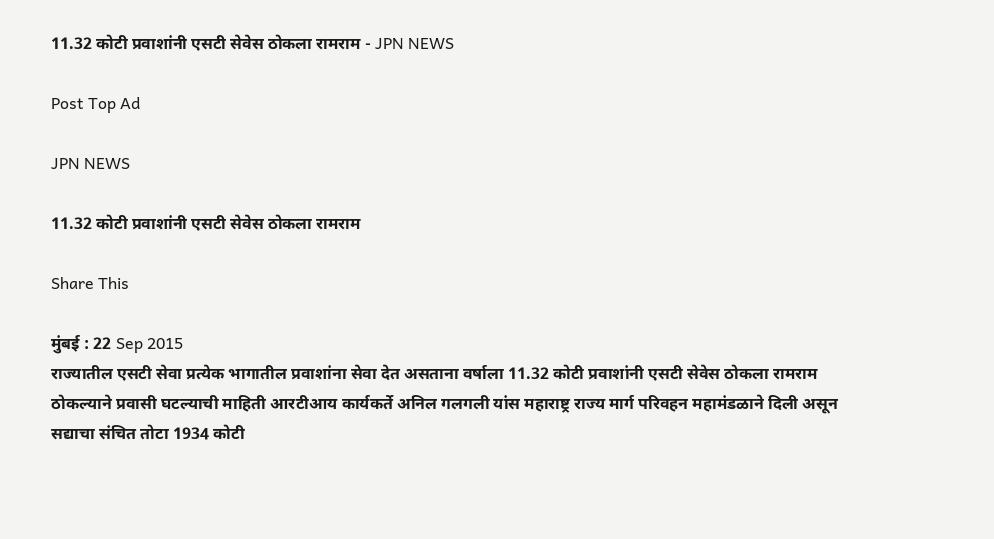11.32 कोटी प्रवाशांनी एसटी सेवेस ठोकला रामराम - JPN NEWS

Post Top Ad

JPN NEWS

11.32 कोटी प्रवाशांनी एसटी सेवेस ठोकला रामराम

Share This

मुंबई : 22 Sep 2015
राज्यातील एसटी सेवा प्रत्येक भागातील प्रवाशांना सेवा देत असताना वर्षाला 11.32 कोटी प्रवाशांनी एसटी सेवेस ठोकला रामराम ठोकल्याने प्रवासी घटल्याची माहिती आरटीआय कार्यकर्ते अनिल गलगली यांस महाराष्ट्र राज्य मार्ग परिवहन महामंडळाने दिली असून सद्याचा संचित तोटा 1934 कोटी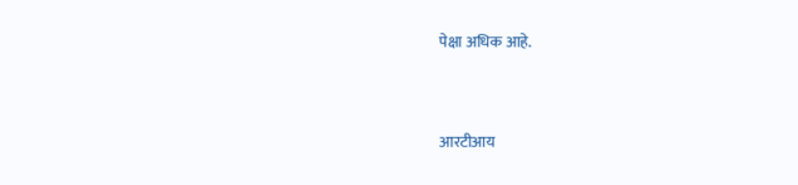पेक्षा अधिक आहे.


आरटीआय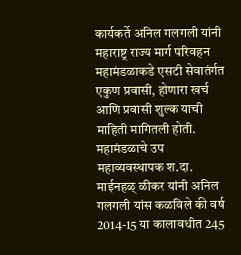कार्यकर्ते अनिल गलगली यांनी महाराष्ट्र राज्य मार्ग परिवहन महामंडळाकडे एसटी सेवातंर्गत एकुण प्रवासी, होणारा खर्च आणि प्रवासी शुल्क याची माहिती मागितली होती. महामंडळाचे उप महाव्यवस्थापक श.दा. माईनहळ् ळीकर यांनी अनिल गलगली यांस कळविले की वर्ष 2014-15 या कालावधीत 245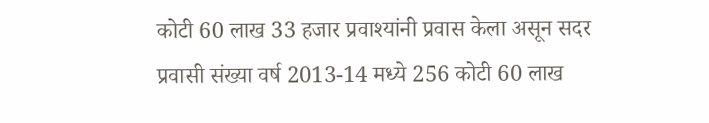कोटी 60 लाख 33 हजार प्रवाश्यांनी प्रवास केला असून सदर प्रवासी संख्या वर्ष 2013-14 मध्ये 256 कोटी 60 लाख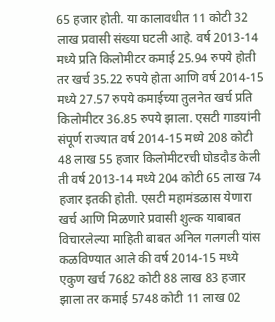65 हजार होती. या कालावधीत 11 कोटी 32 लाख प्रवासी संख्या घटली आहे. वर्ष 2013-14 मध्ये प्रति किलोमीटर कमाई 25.94 रुपये होती तर खर्च 35.22 रुपये होता आणि वर्ष 2014-15 मध्ये 27.57 रुपये कमाईच्या तुलनेत खर्च प्रति किलोमीटर 36.85 रुपये झाला. एसटी गाडयांनी संपूर्ण राज्यात वर्ष 2014-15 मध्ये 208 कोटी 48 लाख 55 हजार किलोमीटरची घोडदौड केली ती वर्ष 2013-14 मध्ये 204 कोटी 65 लाख 74 हजार इतकी होती. एसटी महामंडळास येणारा खर्च आणि मिळणारे प्रवासी शुल्क याबाबत विचारलेल्या माहिती बाबत अनिल गलगली यांस कळविण्यात आले की वर्ष 2014-15 मध्ये एकुण खर्च 7682 कोटी 88 लाख 83 हजार झाला तर कमाई 5748 कोटी 11 लाख 02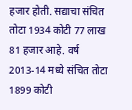हजार होती. सद्याचा संचित तोटा 1934 कोटी 77 लाख 81 हजार आहे. वर्ष 2013-14 मध्ये संचित तोटा 1899 कोटी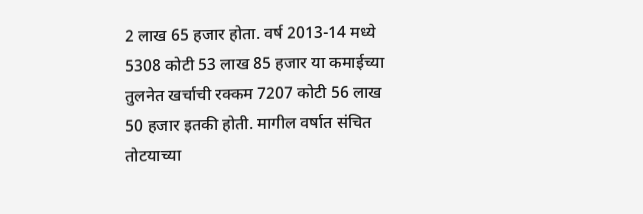2 लाख 65 हजार होता. वर्ष 2013-14 मध्ये 5308 कोटी 53 लाख 85 हजार या कमाईच्या तुलनेत खर्चाची रक्कम 7207 कोटी 56 लाख 50 हजार इतकी होती. मागील वर्षात संचित तोटयाच्या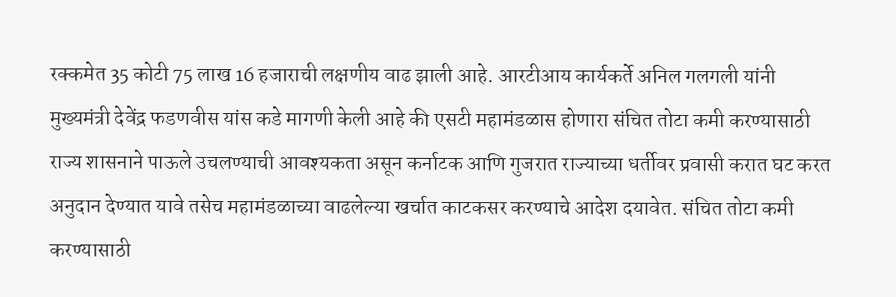रक्कमेत 35 कोटी 75 लाख 16 हजाराची लक्षणीय वाढ झाली आहे. आरटीआय कार्यकर्ते अनिल गलगली यांनी मुख्यमंत्री देवेंद्र फडणवीस यांस कडे मागणी केली आहे की एसटी महामंडळास होणारा संचित तोटा कमी करण्यासाठी राज्य शासनाने पाऊले उचलण्याची आवश्यकता असून कर्नाटक आणि गुजरात राज्याच्या धर्तीवर प्रवासी करात घट करत अनुदान देण्यात यावे तसेच महामंडळाच्या वाढलेल्या खर्चात काटकसर करण्याचे आदेश दयावेत. संचित तोटा कमी करण्यासाठी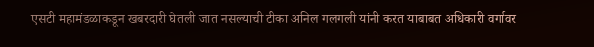एसटी महामंडळाकडून खबरदारी घेतली जात नसल्याची टीका अनिल गलगली यांनी करत याबाबत अधिकारी वर्गावर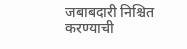जबाबदारी निश्चित करण्याची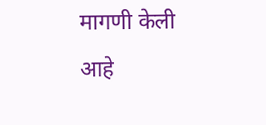मागणी केली आहे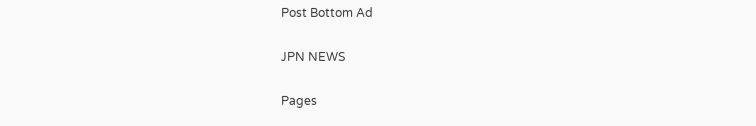Post Bottom Ad

JPN NEWS

Pages